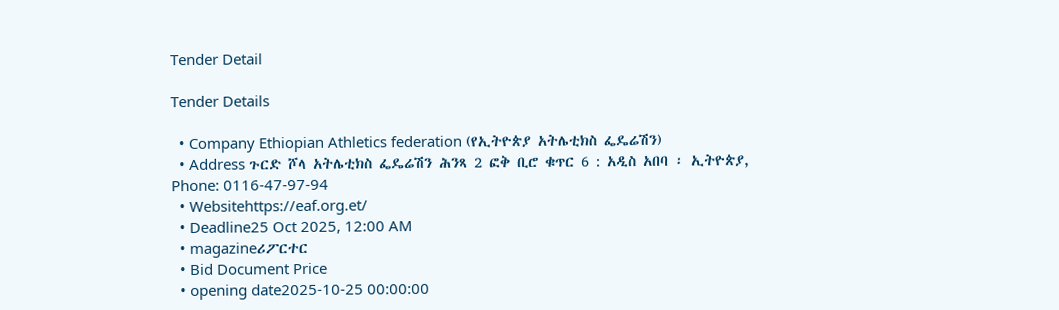Tender Detail

Tender Details

  • Company Ethiopian Athletics federation (የኢትዮጵያ አትሌቲክስ ፌዴሬሽን)
  • Address ጉርድ ሾላ አትሌቲክስ ፌዴሬሽን ሕንጻ 2 ፎቅ ቢሮ ቁጥር 6 : አዲስ አበባ ፡ ኢትዮጵያ, Phone: 0116-47-97-94
  • Websitehttps://eaf.org.et/
  • Deadline25 Oct 2025, 12:00 AM
  • magazineሪፖርተር
  • Bid Document Price
  • opening date2025-10-25 00:00:00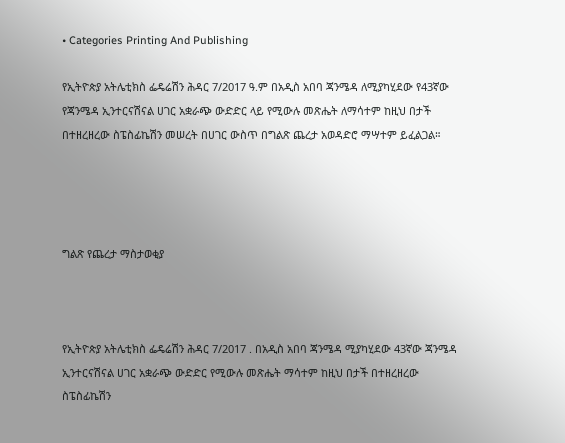• Categories Printing And Publishing

የኢትዮጵያ አትሌቲክስ ፌዴሬሽን ሕዳር 7/2017 ዓ.ም በአዲስ አበባ ጃንሜዳ ለሚያካሂደው የ43ኛው የጃንሜዳ ኢንተርናሽናል ሀገር አቋራጭ ውድድር ላይ የሚውሉ መጽሔት ለማሳተም ከዚህ በታች በተዘረዘረው ስፔስፊኬሽን መሠረት በሀገር ውስጥ በግልጽ ጨረታ አወዳድሮ ማሣተም ይፈልጋል።




ግልጽ የጨረታ ማስታወቂያ



የኢትዮጵያ አትሌቲክስ ፌዴሬሽን ሕዳር 7/2017 . በአዲስ አበባ ጃንሜዳ ሚያካሂደው 43ኛው ጃንሜዳ ኢንተርናሽናል ሀገር አቋራጭ ውድድር የሚውሉ መጽሔት ማሳተም ከዚህ በታች በተዘረዘረው ስፔስፊኬሽን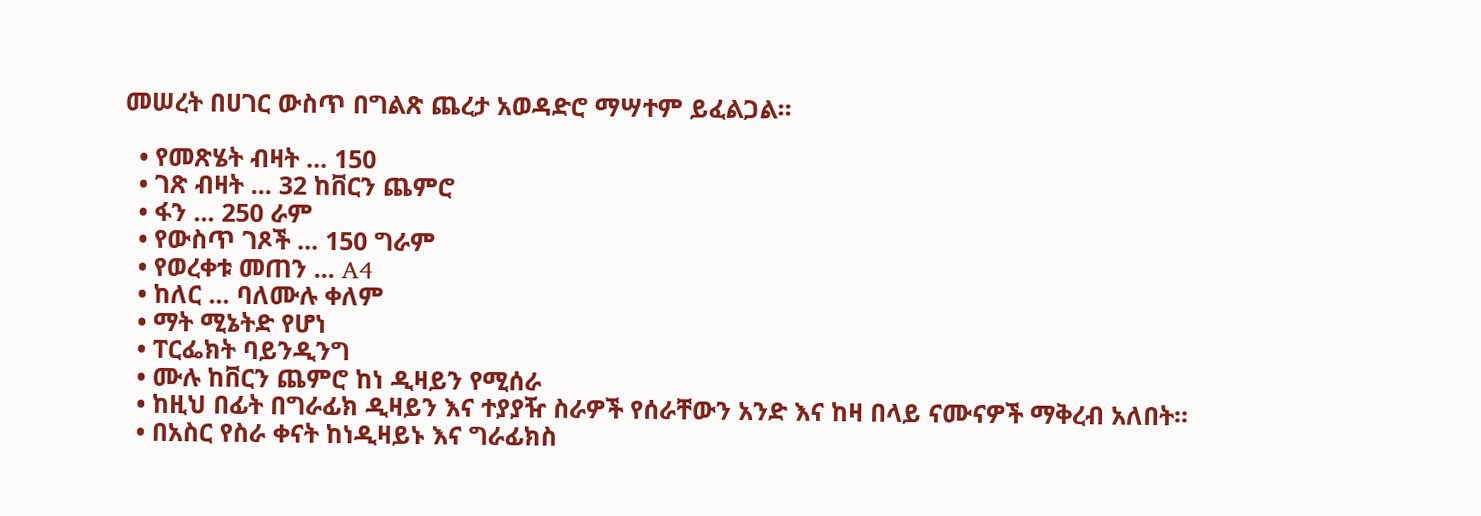መሠረት በሀገር ውስጥ በግልጽ ጨረታ አወዳድሮ ማሣተም ይፈልጋል።

  • የመጽሄት ብዛት ... 150
  • ገጽ ብዛት ... 32 ከቨርን ጨምሮ
  • ፋን ... 250 ራም
  • የውስጥ ገጾች ... 150 ግራም
  • የወረቀቱ መጠን ... A4
  • ከለር ... ባለሙሉ ቀለም
  • ማት ሚኔትድ የሆነ
  • ፐርፌክት ባይንዲንግ
  • ሙሉ ከቨርን ጨምሮ ከነ ዲዛይን የሚሰራ
  • ከዚህ በፊት በግራፊክ ዲዛይን እና ተያያዥ ስራዎች የሰራቸውን አንድ እና ከዛ በላይ ናሙናዎች ማቅረብ አለበት።
  • በአስር የስራ ቀናት ከነዲዛይኑ እና ግራፊክስ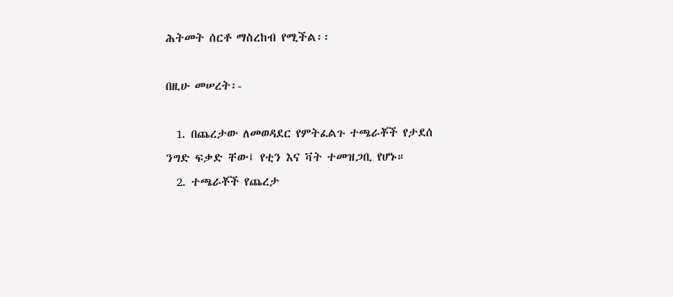ሕትመት ሰርቶ ማስረከብ የሚችል፡፡

በዚሁ መሠረት፡-

  1. በጨረታው ለመወዳደር የምትፈልጉ ተጫራቾች የታደሰ ንግድ ፍቃድ ቸው፤ የቲን እና ቫት ተመዝጋቢ የሆኑ።
  2. ተጫራቾች የጨረታ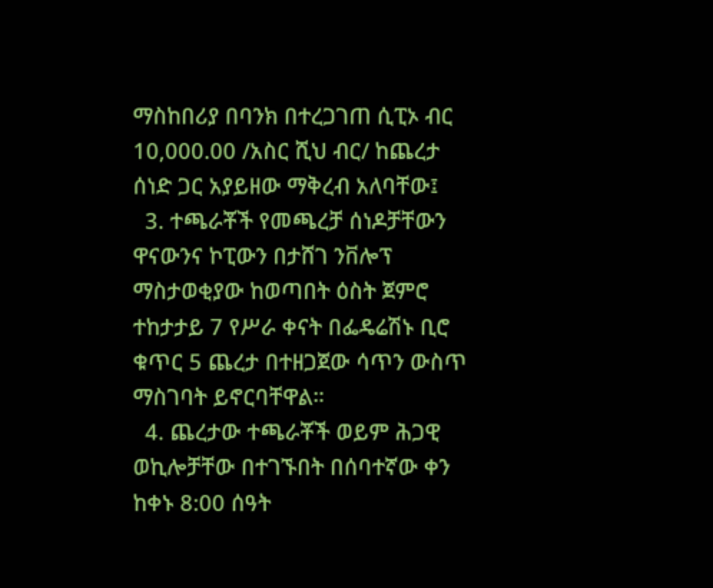ማስከበሪያ በባንክ በተረጋገጠ ሲፒኦ ብር 10,000.00 /አስር ሺህ ብር/ ከጨረታ ሰነድ ጋር አያይዘው ማቅረብ አለባቸው፤
  3. ተጫራቾች የመጫረቻ ሰነዶቻቸውን ዋናውንና ኮፒውን በታሸገ ንቨሎፕ ማስታወቂያው ከወጣበት ዕስት ጀምሮ ተከታታይ 7 የሥራ ቀናት በፌዴሬሽኑ ቢሮ ቁጥር 5 ጨረታ በተዘጋጀው ሳጥን ውስጥ ማስገባት ይኖርባቸዋል።
  4. ጨረታው ተጫራቾች ወይም ሕጋዊ ወኪሎቻቸው በተገኙበት በሰባተኛው ቀን ከቀኑ 8:00 ሰዓት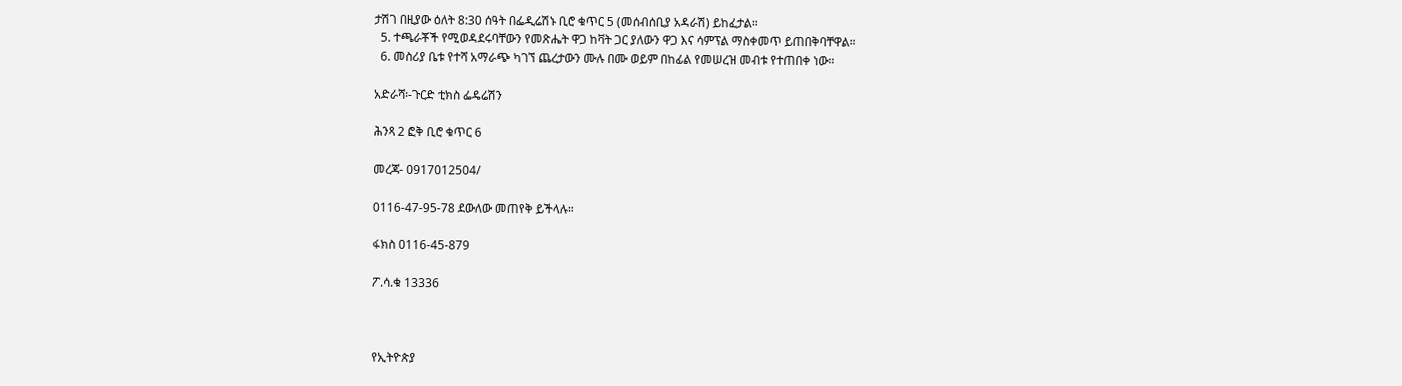ታሽገ በዚያው ዕለት 8:30 ሰዓት በፌዲሬሽኑ ቢሮ ቁጥር 5 (መሰብሰቢያ አዳራሽ) ይከፈታል።
  5. ተጫራቾች የሚወዳደሩባቸውን የመጽሔት ዋጋ ከቫት ጋር ያለውን ዋጋ እና ሳምፕል ማስቀመጥ ይጠበቅባቸዋል።
  6. መስሪያ ቤቱ የተሻ አማራጭ ካገኘ ጨረታውን ሙሉ በሙ ወይም በከፊል የመሠረዝ መብቱ የተጠበቀ ነው።

አድራሻ፡-ጉርድ ቲክስ ፌዴሬሽን

ሕንጻ 2 ፎቅ ቢሮ ቁጥር 6

መረጃ- 0917012504/

0116-47-95-78 ደውለው መጠየቅ ይችላሉ።

ፋክስ 0116-45-879

ፖ.ሳ.ቁ 13336



የኢትዮጵያ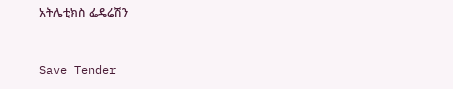አትሌቲክስ ፌዴሬሽን



Save Tender